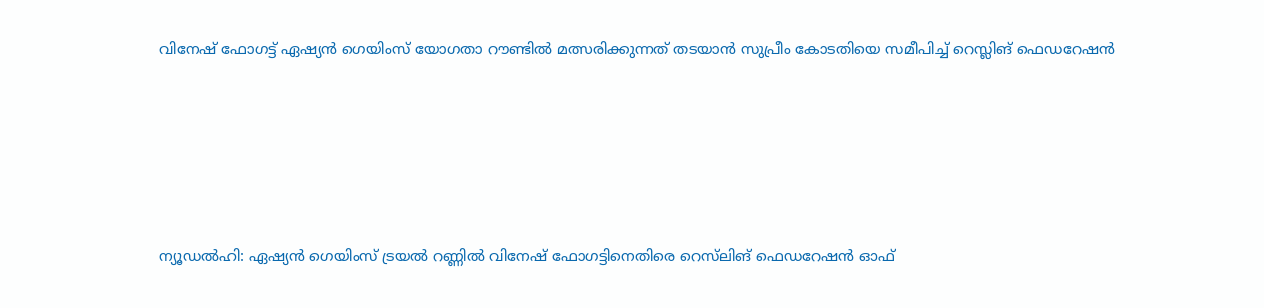വിനേഷ് ഫോഗട്ട് ഏഷ്യൻ ഗെയിംസ് യോഗതാ റൗണ്ടിൽ മത്സരിക്കുന്നത് തടയാൻ സുപ്രീം കോടതിയെ സമീപിച്ച് റെസ്ലിങ് ഫെഡറേഷൻ





ന്യൂഡൽഹി: ഏഷ്യൻ ഗെയിംസ് ട്രയൽ റണ്ണിൽ വിനേഷ് ഫോഗട്ടിനെതിരെ റെസ്‌ലിങ് ഫെഡറേഷൻ ഓഫ്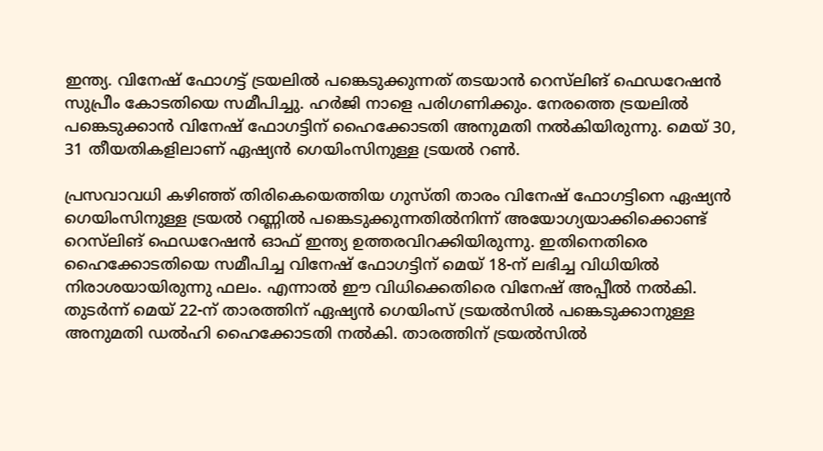ഇന്ത്യ. വിനേഷ് ഫോഗട്ട് ട്രയലിൽ പങ്കെടുക്കുന്നത് തടയാൻ റെസ്‌ലിങ് ഫെഡറേഷൻ സുപ്രീം കോടതിയെ സമീപിച്ചു. ഹർജി നാളെ പരിഗണിക്കും. നേരത്തെ ട്രയലിൽ പങ്കെടുക്കാൻ വിനേഷ് ഫോഗട്ടിന് ഹൈക്കോടതി അനുമതി നൽകിയിരുന്നു. മെയ് 30, 31 തീയതികളിലാണ് ഏഷ്യൻ ഗെയിംസിനുള്ള ട്രയൽ റൺ.

പ്രസവാവധി കഴിഞ്ഞ് തിരികെയെത്തിയ ഗുസ്തി താരം വിനേഷ് ഫോഗട്ടിനെ ഏഷ്യൻ ഗെയിംസിനുള്ള ട്രയൽ റണ്ണിൽ പങ്കെടുക്കുന്നതിൽനിന്ന് അയോഗ്യയാക്കിക്കൊണ്ട് റെസ്‌ലിങ് ഫെഡറേഷൻ ഓഫ് ഇന്ത്യ ഉത്തരവിറക്കിയിരുന്നു. ഇതിനെതിരെ ഹൈക്കോടതിയെ സമീപിച്ച വിനേഷ് ഫോഗട്ടിന് മെയ് 18-ന് ലഭിച്ച വിധിയിൽ നിരാശയായിരുന്നു ഫലം. എന്നാൽ ഈ വിധിക്കെതിരെ വിനേഷ് അപ്പീൽ നൽകി. തുടർന്ന് മെയ് 22-ന് താരത്തിന് ഏഷ്യൻ ഗെയിംസ് ട്രയൽസിൽ പങ്കെടുക്കാനുള്ള അനുമതി ഡൽഹി ഹൈക്കോടതി നൽകി. താരത്തിന് ട്രയൽസിൽ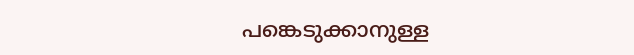പങ്കെടുക്കാനുള്ള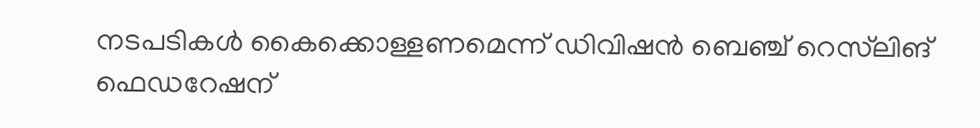നടപടികൾ കൈക്കൊള്ളണമെന്ന് ഡിവിഷൻ ബെഞ്ച് റെസ്‌ലിങ് ഫെഡറേഷന്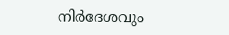നിർദേശവും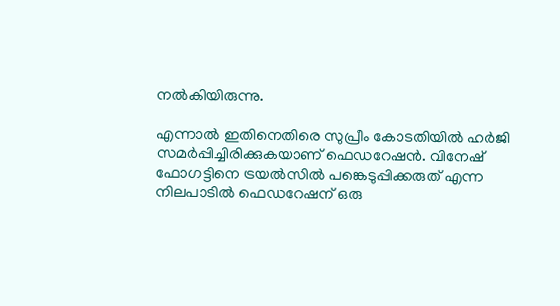നൽകിയിരുന്നു.

എന്നാൽ ഇതിനെതിരെ സുപ്രീം കോടതിയിൽ ഹർജി സമർപ്പിച്ചിരിക്കുകയാണ് ഫെഡറേഷൻ. വിനേഷ് ഫോഗട്ടിനെ ട്രയൽസിൽ പങ്കെടുപ്പിക്കരുത് എന്ന നിലപാടിൽ ഫെഡറേഷന് ഒരു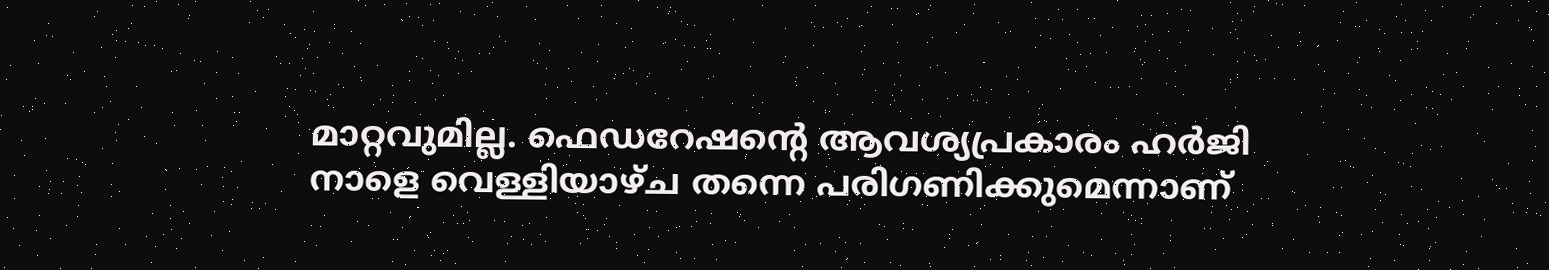മാറ്റവുമില്ല. ഫെഡറേഷന്റെ ആവശ്യപ്രകാരം ഹർജി നാളെ വെള്ളിയാഴ്ച തന്നെ പരിഗണിക്കുമെന്നാണ്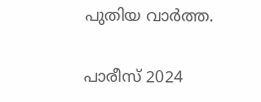പുതിയ വാർത്ത.

പാരീസ് 2024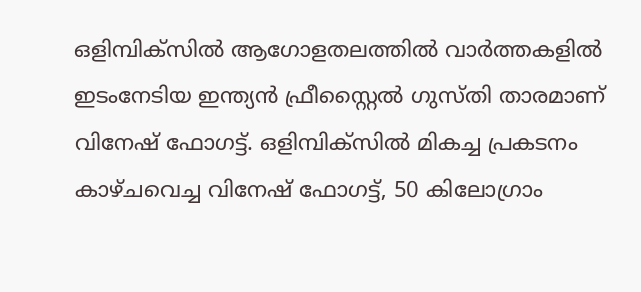ഒളിമ്പിക്സിൽ ആഗോളതലത്തിൽ വാർത്തകളിൽ ഇടംനേടിയ ഇന്ത്യൻ ഫ്രീസ്റ്റൈൽ ഗുസ്തി താരമാണ് വിനേഷ് ഫോഗട്ട്. ഒളിമ്പിക്സിൽ മികച്ച പ്രകടനം കാഴ്ചവെച്ച വിനേഷ് ഫോഗട്ട്, 50 കിലോഗ്രാം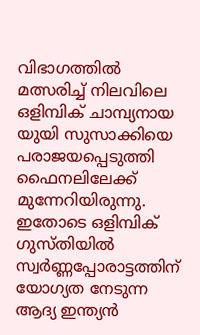വിഭാഗത്തിൽ മത്സരിച്ച് നിലവിലെ ഒളിമ്പിക് ചാമ്പ്യനായ യുയി സുസാക്കിയെ പരാജയപ്പെടുത്തി ഫൈനലിലേക്ക് മുന്നേറിയിരുന്നു. ഇതോടെ ഒളിമ്പിക് ഗുസ്തിയിൽ സ്വർണ്ണപ്പോരാട്ടത്തിന് യോഗ്യത നേടുന്ന ആദ്യ ഇന്ത്യൻ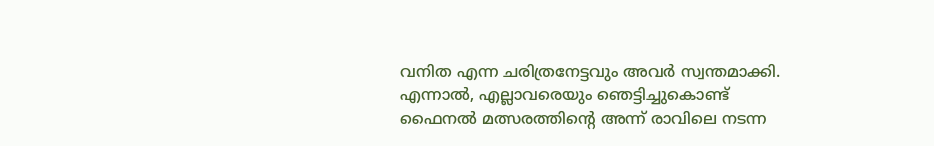വനിത എന്ന ചരിത്രനേട്ടവും അവർ സ്വന്തമാക്കി. എന്നാൽ, എല്ലാവരെയും ഞെട്ടിച്ചുകൊണ്ട് ഫൈനൽ മത്സരത്തിന്റെ അന്ന് രാവിലെ നടന്ന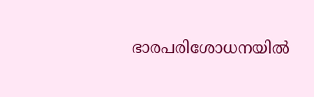ഭാരപരിശോധനയിൽ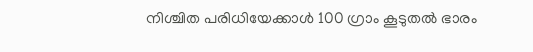നിശ്ചിത പരിധിയേക്കാൾ 100 ഗ്രാം കൂടുതൽ ഭാരം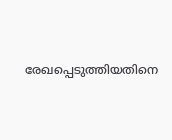രേഖപ്പെടുത്തിയതിനെ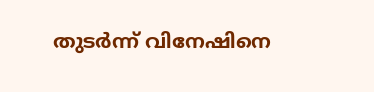തുടർന്ന് വിനേഷിനെ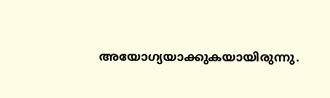അയോഗ്യയാക്കുകയായിരുന്നു.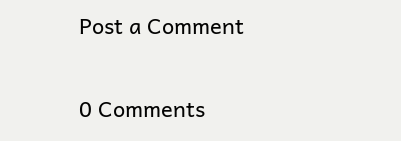Post a Comment

0 Comments